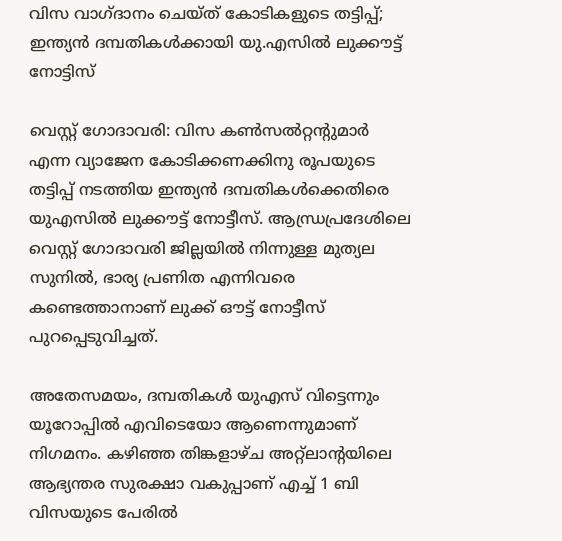വിസ വാഗ്ദാനം ചെയ്ത് കോടികളുടെ തട്ടിപ്പ്; ഇന്ത്യന്‍ ദമ്പതികള്‍ക്കായി യു.എസില്‍ ലുക്കൗട്ട് നോട്ടിസ്

വെസ്റ്റ് ഗോദാവരി: വിസ കണ്‍സല്‍റ്റന്റുമാര്‍ എന്ന വ്യാജേന കോടിക്കണക്കിനു രൂപയുടെ തട്ടിപ്പ് നടത്തിയ ഇന്ത്യന്‍ ദമ്പതികള്‍ക്കെതിരെ യുഎസില്‍ ലുക്കൗട്ട് നോട്ടീസ്. ആന്ധ്രപ്രദേശിലെ വെസ്റ്റ് ഗോദാവരി ജില്ലയില്‍ നിന്നുള്ള മുത്യല സുനില്‍, ഭാര്യ പ്രണിത എന്നിവരെ കണ്ടെത്താനാണ് ലുക്ക് ഔട്ട് നോട്ടീസ് പുറപ്പെടുവിച്ചത്.

അതേസമയം, ദമ്പതികള്‍ യുഎസ് വിട്ടെന്നും യൂറോപ്പില്‍ എവിടെയോ ആണെന്നുമാണ് നിഗമനം. കഴിഞ്ഞ തിങ്കളാഴ്ച അറ്റ്‌ലാന്റയിലെ ആഭ്യന്തര സുരക്ഷാ വകുപ്പാണ് എച്ച് 1 ബി വിസയുടെ പേരില്‍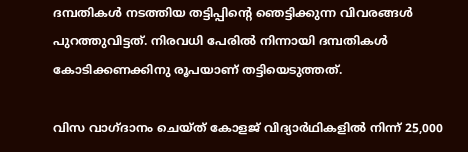ദമ്പതികള്‍ നടത്തിയ തട്ടിപ്പിന്റെ ഞെട്ടിക്കുന്ന വിവരങ്ങള്‍ പുറത്തുവിട്ടത്. നിരവധി പേരില്‍ നിന്നായി ദമ്പതികള്‍ കോടിക്കണക്കിനു രൂപയാണ് തട്ടിയെടുത്തത്.

വിസ വാഗ്ദാനം ചെയ്ത് കോളജ് വിദ്യാര്‍ഥികളില്‍ നിന്ന് 25,000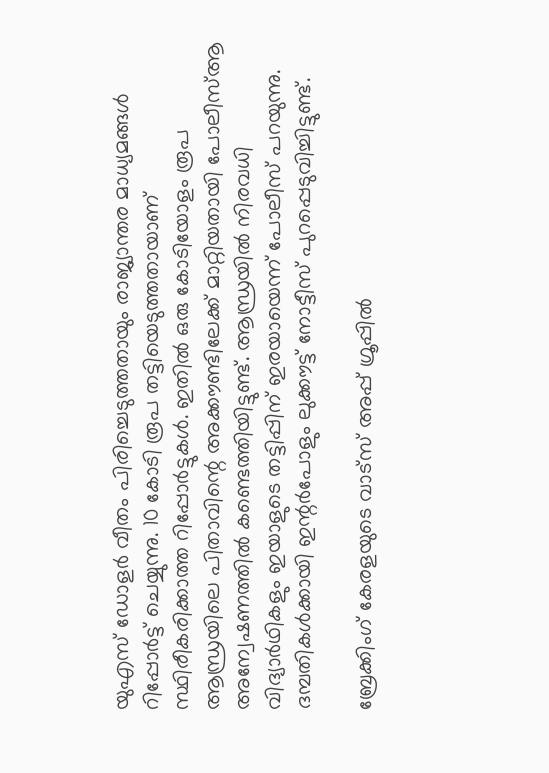യുഎസ് ഡോളര്‍ വീതം പിരിച്ചെടുത്തതായും രാജ്യാന്തര മാധ്യമങ്ങള്‍ റിപ്പോര്‍ട്ട് ചെയ്യുന്നു. 10 കോടി രൂപ തട്ടിയെടുത്തതായാണ് സ്ഥിരീകരിക്കാത്ത റിപ്പോര്‍ട്ടുകള്‍. ഇതില്‍ ഒരു കോടിയോളം രൂപ ആന്ധ്രയിലെ പിതാവിന്റെ അക്കൗണ്ടിലേക്ക് മാറ്റിയതായി പോലീസ്ആ അന്വേഷണത്തില്‍ കണ്ടെത്തിയിട്ടുണ്ട്. ആന്ധ്രയില്‍ നിരവധി വിദ്യാര്‍ഥികളും ഇയാളുടെ തട്ടിപ്പിന് ഇരയായെന്ന് പോലീസ് പറയുന്നു. ദമ്പതികള്‍ക്കായി ഇന്റര്‍പോളും ലുക്കൗട്ട് നോട്ടീസ് പുറപ്പെടുവിച്ചിട്ടുണ്ട്.

ബ്രേക്കിംഗ് കേരളയുടെ വാട്സ് അപ്പ് ഗ്രൂപ്പിൽ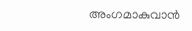അംഗമാകുവാൻ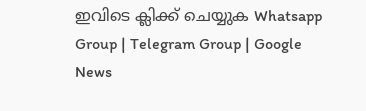ഇവിടെ ക്ലിക്ക് ചെയ്യുക Whatsapp Group | Telegram Group | Google News